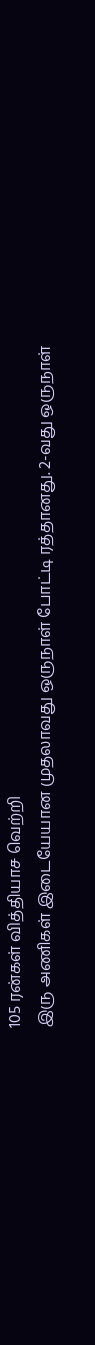105 ரன்கள் வித்தியாச வெற்றி
இரு அணிகள் இடையேயான முதலாவது ஒருநாள் போட்டி ரத்தானது. 2-வது ஒருநாள்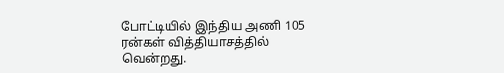போட்டியில் இந்திய அணி 105 ரன்கள் வித்தியாசத்தில் வென்றது.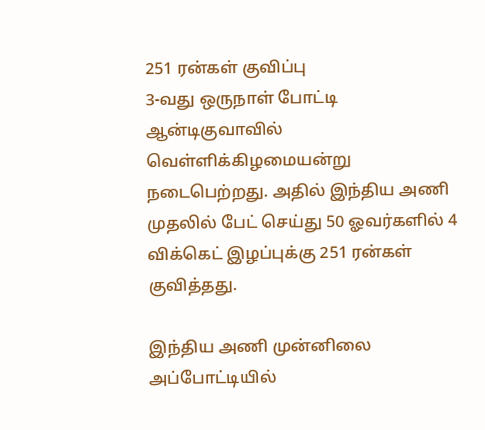251 ரன்கள் குவிப்பு
3-வது ஒருநாள் போட்டி ஆன்டிகுவாவில் வெள்ளிக்கிழமையன்று நடைபெற்றது. அதில் இந்திய அணி முதலில் பேட் செய்து 50 ஓவர்களில் 4 விக்கெட் இழப்புக்கு 251 ரன்கள் குவித்தது.

இந்திய அணி முன்னிலை
அப்போட்டியில்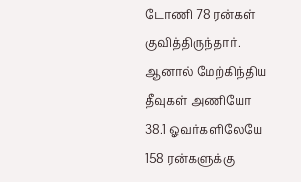டோணி 78 ரன்கள் குவித்திருந்தார். ஆனால் மேற்கிந்திய தீவுகள் அணியோ 38.1 ஓவர்களிலேயே 158 ரன்களுக்கு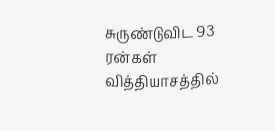சுருண்டுவிட 93 ரன்கள் வித்தியாசத்தில்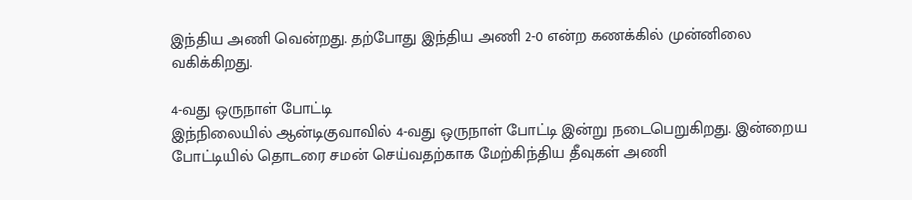இந்திய அணி வென்றது. தற்போது இந்திய அணி 2-0 என்ற கணக்கில் முன்னிலை வகிக்கிறது.

4-வது ஒருநாள் போட்டி
இந்நிலையில் ஆன்டிகுவாவில் 4-வது ஒருநாள் போட்டி இன்று நடைபெறுகிறது. இன்றைய போட்டியில் தொடரை சமன் செய்வதற்காக மேற்கிந்திய தீவுகள் அணி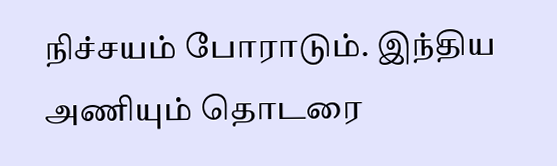நிச்சயம் போராடும். இந்திய அணியும் தொடரை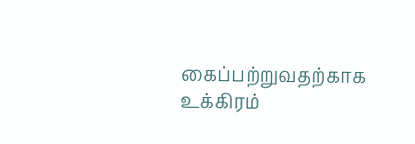கைப்பற்றுவதற்காக உக்கிரம்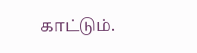காட்டும்.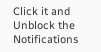Click it and Unblock the Notifications